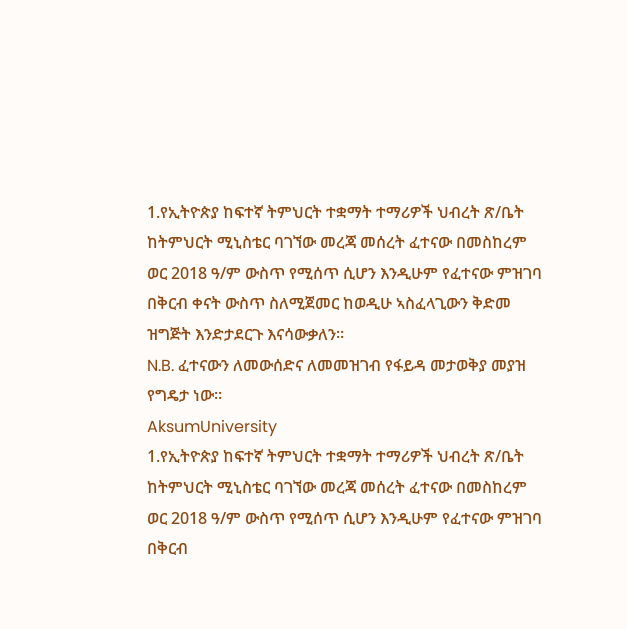1.የኢትዮጵያ ከፍተኛ ትምህርት ተቋማት ተማሪዎች ህብረት ጽ/ቤት ከትምህርት ሚኒስቴር ባገኘው መረጃ መሰረት ፈተናው በመስከረም ወር 2018 ዓ/ም ውስጥ የሚሰጥ ሲሆን እንዲሁም የፈተናው ምዝገባ በቅርብ ቀናት ውስጥ ስለሚጀመር ከወዲሁ ኣስፈላጊውን ቅድመ ዝግጅት እንድታደርጉ እናሳውቃለን።
N.B. ፈተናውን ለመውሰድና ለመመዝገብ የፋይዳ መታወቅያ መያዝ የግዴታ ነው።
AksumUniversity
1.የኢትዮጵያ ከፍተኛ ትምህርት ተቋማት ተማሪዎች ህብረት ጽ/ቤት ከትምህርት ሚኒስቴር ባገኘው መረጃ መሰረት ፈተናው በመስከረም ወር 2018 ዓ/ም ውስጥ የሚሰጥ ሲሆን እንዲሁም የፈተናው ምዝገባ በቅርብ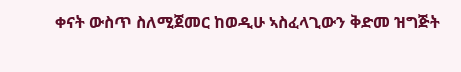ቀናት ውስጥ ስለሚጀመር ከወዲሁ ኣስፈላጊውን ቅድመ ዝግጅት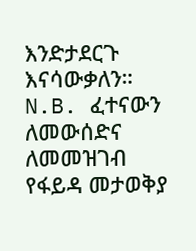እንድታደርጉ እናሳውቃለን።
N.B. ፈተናውን ለመውሰድና ለመመዝገብ የፋይዳ መታወቅያ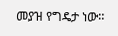መያዝ የግዴታ ነው።